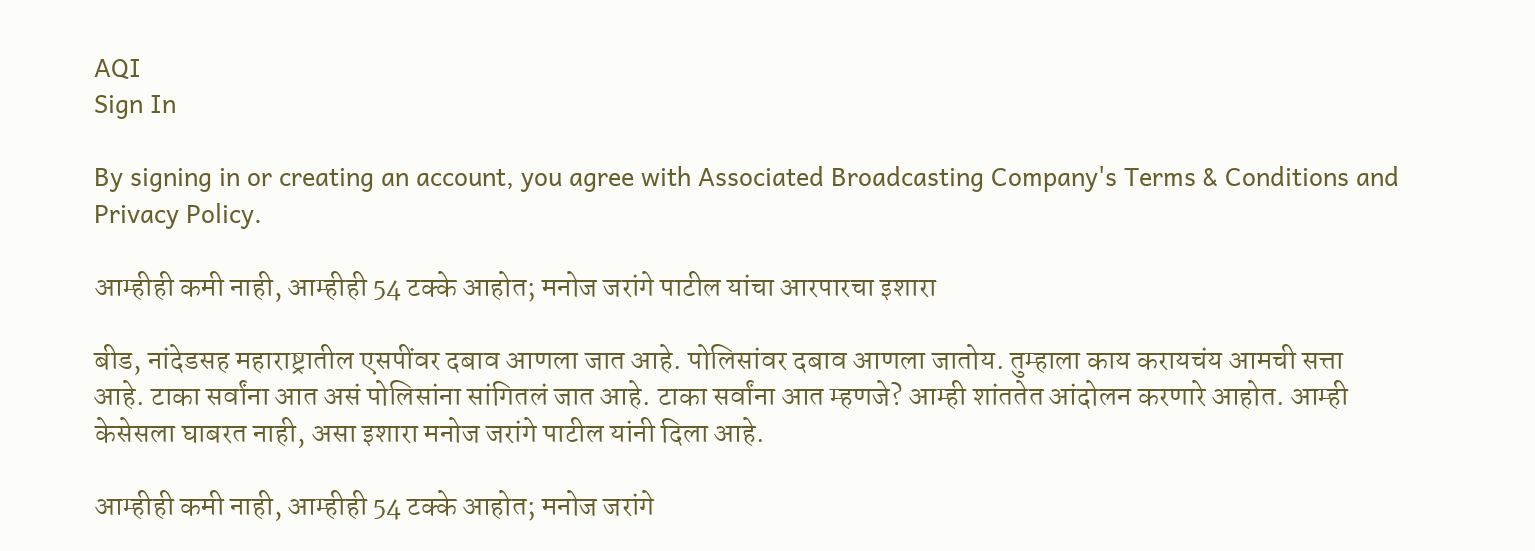AQI
Sign In

By signing in or creating an account, you agree with Associated Broadcasting Company's Terms & Conditions and Privacy Policy.

आम्हीही कमी नाही, आम्हीही 54 टक्के आहोत; मनोज जरांगे पाटील यांचा आरपारचा इशारा

बीड, नांदेडसह महाराष्ट्रातील एसपींवर दबाव आणला जात आहे. पोलिसांवर दबाव आणला जातोय. तुम्हाला काय करायचंय आमची सत्ता आहे. टाका सर्वांना आत असं पोलिसांना सांगितलं जात आहे. टाका सर्वांना आत म्हणजे? आम्ही शांततेत आंदोलन करणारे आहोत. आम्ही केसेसला घाबरत नाही, असा इशारा मनोज जरांगे पाटील यांनी दिला आहे.

आम्हीही कमी नाही, आम्हीही 54 टक्के आहोत; मनोज जरांगे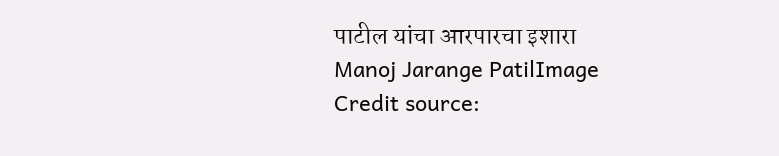पाटील यांचा आरपारचा इशारा
Manoj Jarange PatilImage Credit source: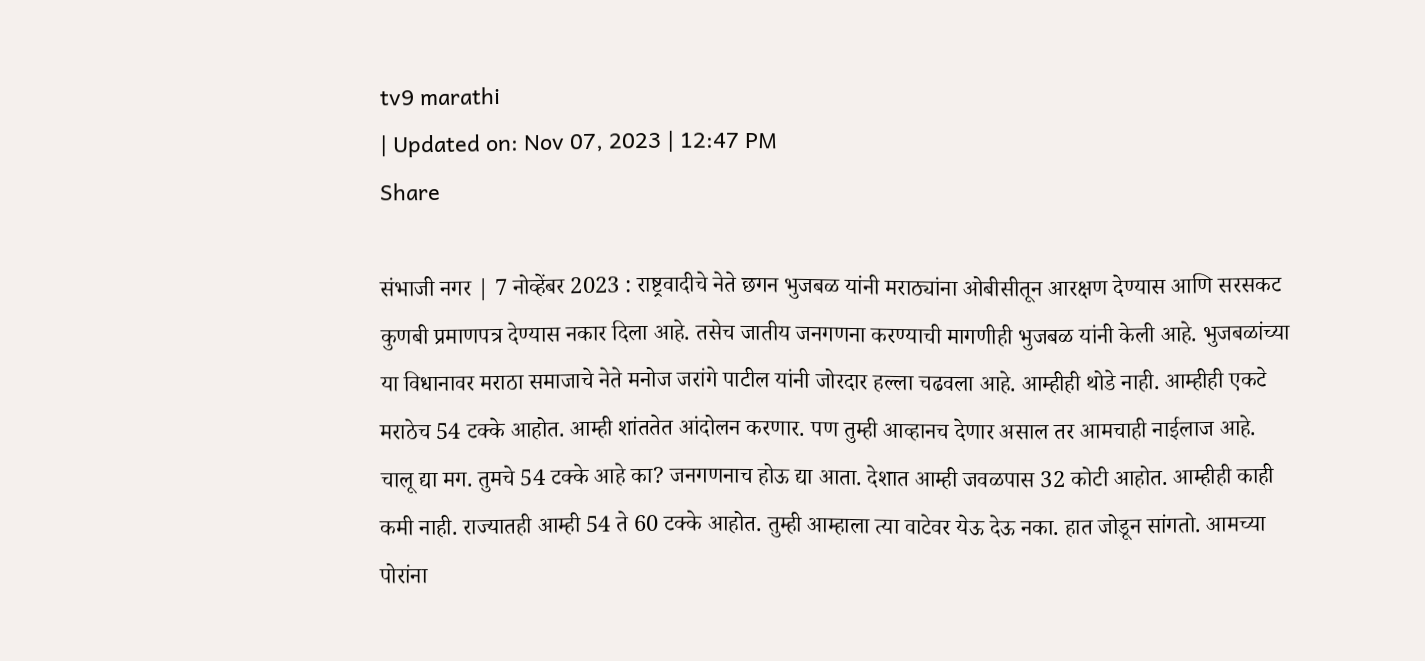tv9 marathi
| Updated on: Nov 07, 2023 | 12:47 PM
Share

संभाजी नगर | 7 नोव्हेंबर 2023 : राष्ट्रवादीचे नेते छगन भुजबळ यांनी मराठ्यांना ओबीसीतून आरक्षण देण्यास आणि सरसकट कुणबी प्रमाणपत्र देण्यास नकार दिला आहे. तसेच जातीय जनगणना करण्याची मागणीही भुजबळ यांनी केली आहे. भुजबळांच्या या विधानावर मराठा समाजाचे नेते मनोज जरांगे पाटील यांनी जोरदार हल्ला चढवला आहे. आम्हीही थोडे नाही. आम्हीही एकटे मराठेच 54 टक्के आहोत. आम्ही शांततेत आंदोलन करणार. पण तुम्ही आव्हानच देणार असाल तर आमचाही नाईलाज आहे. चालू द्या मग. तुमचे 54 टक्के आहे का? जनगणनाच होऊ द्या आता. देशात आम्ही जवळपास 32 कोटी आहोत. आम्हीही काही कमी नाही. राज्यातही आम्ही 54 ते 60 टक्के आहोत. तुम्ही आम्हाला त्या वाटेवर येऊ देऊ नका. हात जोडून सांगतो. आमच्या पोरांना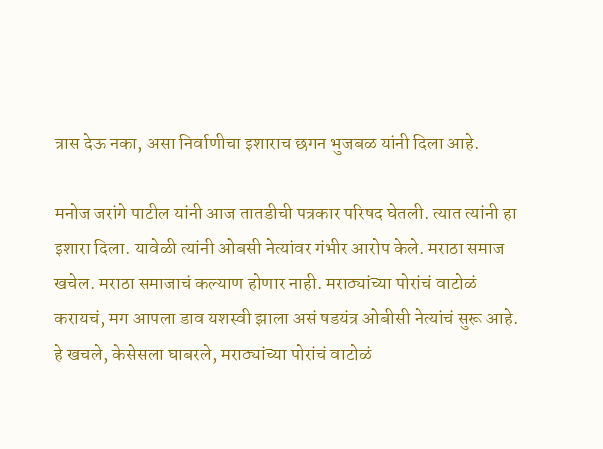त्रास देऊ नका, असा निर्वाणीचा इशाराच छगन भुजबळ यांनी दिला आहे.

मनोज जरांगे पाटील यांनी आज तातडीची पत्रकार परिषद घेतली. त्यात त्यांनी हा इशारा दिला. यावेळी त्यांनी ओबसी नेत्यांवर गंभीर आरोप केले. मराठा समाज खचेल. मराठा समाजाचं कल्याण होणार नाही. मराठ्यांच्या पोरांचं वाटोळं करायचं, मग आपला डाव यशस्वी झाला असं षडयंत्र ओबीसी नेत्यांचं सुरू आहे. हे खचले, केसेसला घाबरले, मराठ्यांच्या पोरांचं वाटोळं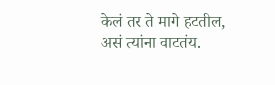केलं तर ते मागे हटतील, असं त्यांना वाटतंय.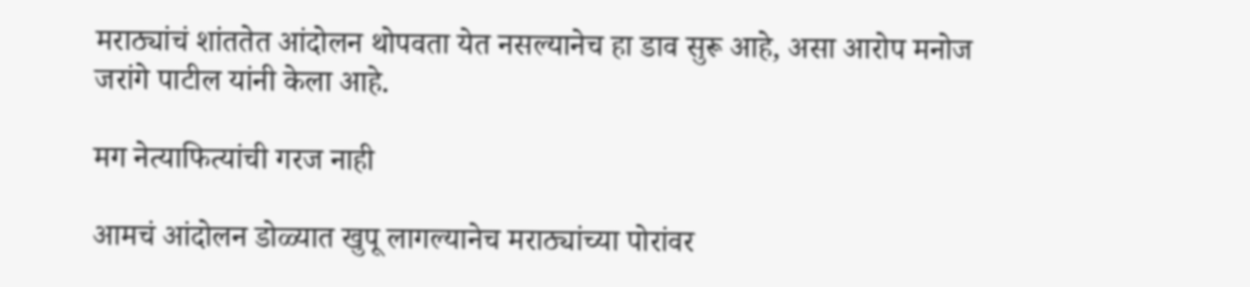मराठ्यांचं शांततेत आंदोलन थोपवता येत नसल्यानेच हा डाव सुरू आहे, असा आरोप मनोज जरांगे पाटील यांनी केला आहे.

मग नेत्याफित्यांची गरज नाही

आमचं आंदोलन डोळ्यात खुपू लागल्यानेच मराठ्यांच्या पोरांवर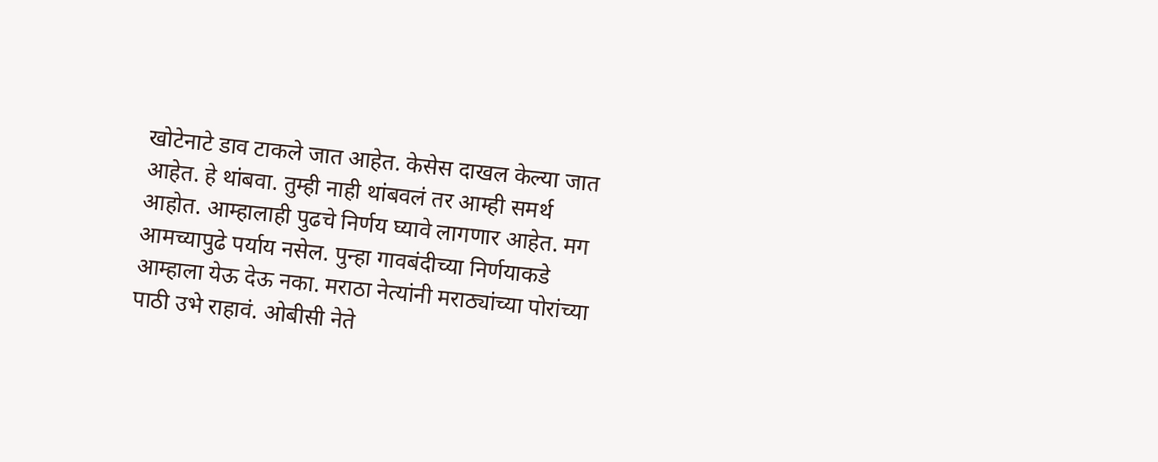खोटेनाटे डाव टाकले जात आहेत. केसेस दाखल केल्या जात आहेत. हे थांबवा. तुम्ही नाही थांबवलं तर आम्ही समर्थ आहोत. आम्हालाही पुढचे निर्णय घ्यावे लागणार आहेत. मग आमच्यापुढे पर्याय नसेल. पुन्हा गावबंदीच्या निर्णयाकडे आम्हाला येऊ देऊ नका. मराठा नेत्यांनी मराठ्यांच्या पोरांच्या पाठी उभे राहावं. ओबीसी नेते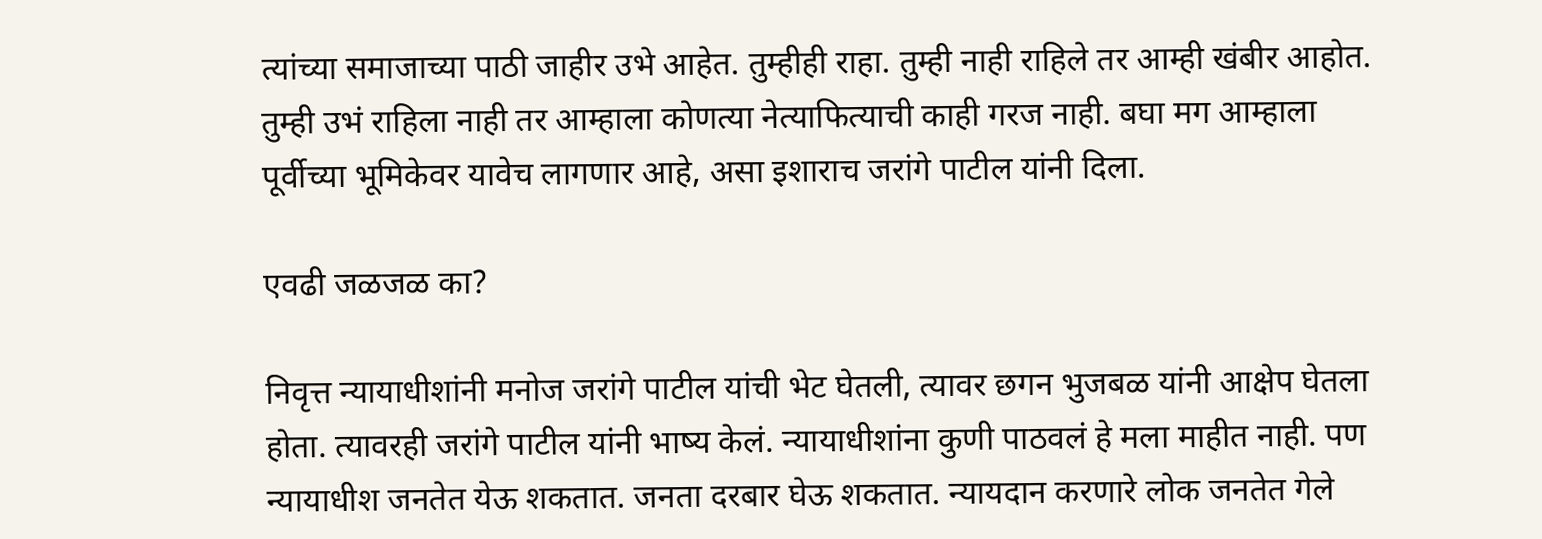त्यांच्या समाजाच्या पाठी जाहीर उभे आहेत. तुम्हीही राहा. तुम्ही नाही राहिले तर आम्ही खंबीर आहोत. तुम्ही उभं राहिला नाही तर आम्हाला कोणत्या नेत्याफित्याची काही गरज नाही. बघा मग आम्हाला पूर्वीच्या भूमिकेवर यावेच लागणार आहे, असा इशाराच जरांगे पाटील यांनी दिला.

एवढी जळजळ का?

निवृत्त न्यायाधीशांनी मनोज जरांगे पाटील यांची भेट घेतली, त्यावर छगन भुजबळ यांनी आक्षेप घेतला होता. त्यावरही जरांगे पाटील यांनी भाष्य केलं. न्यायाधीशांना कुणी पाठवलं हे मला माहीत नाही. पण न्यायाधीश जनतेत येऊ शकतात. जनता दरबार घेऊ शकतात. न्यायदान करणारे लोक जनतेत गेले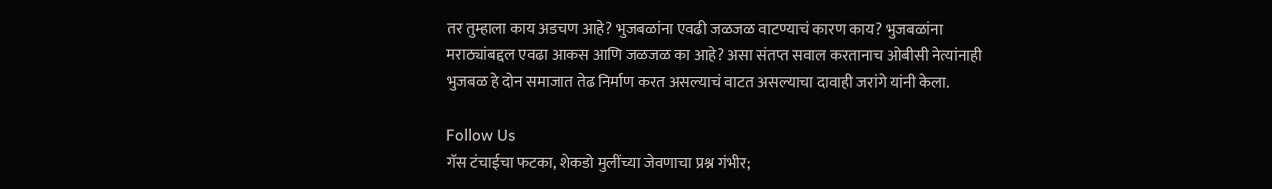तर तुम्हाला काय अडचण आहे? भुजबळांना एवढी जळजळ वाटण्याचं कारण काय? भुजबळांना मराठ्यांबद्दल एवढा आकस आणि जळजळ का आहे? असा संतप्त सवाल करतानाच ओबीसी नेत्यांनाही भुजबळ हे दोन समाजात तेढ निर्माण करत असल्याचं वाटत असल्याचा दावाही जरांगे यांनी केला.

Follow Us
गॅस टंचाईचा फटका, शेकडो मुलींच्या जेवणाचा प्रश्न गंभीर;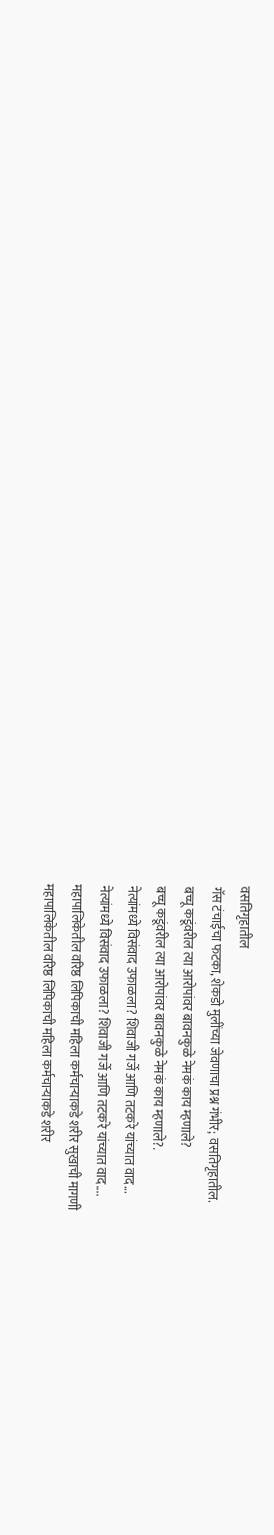वसतिगृहातील
गॅस टंचाईचा फटका, शेकडो मुलींच्या जेवणाचा प्रश्न गंभीर; वसतिगृहातील.
बच्चू कडूंवरील त्या आरोपांवर बावनकुळे नेमकं काय म्हणाले?
बच्चू कडूंवरील त्या आरोपांवर बावनकुळे नेमकं काय म्हणाले?.
नेत्यांमध्ये विसंवाद उफाळला? शिवाजी गर्जे आणि तटकरे यांच्यात वाद...
नेत्यांमध्ये विसंवाद उफाळला? शिवाजी गर्जे आणि तटकरे यांच्यात वाद....
महापालिकेतील वरिष्ठ लिपिकाची महिला कर्मचाऱ्याकडे शरीर सुखाची मागणी
महापालिकेतील वरिष्ठ लिपिकाची महिला कर्मचाऱ्याकडे शरीर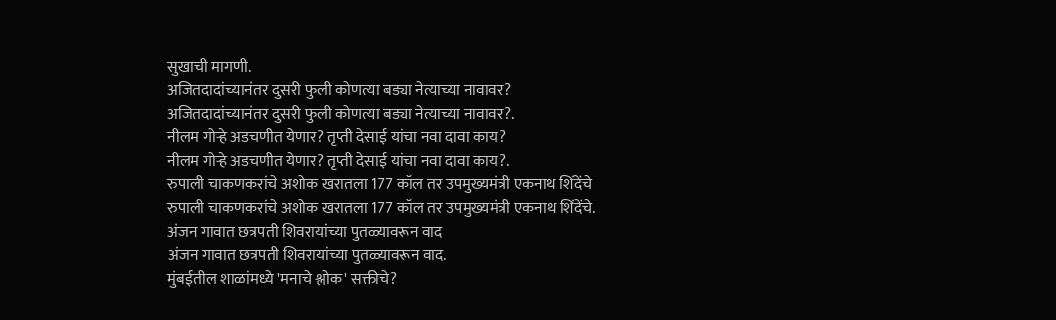सुखाची मागणी.
अजितदादांच्यानंतर दुसरी फुली कोणत्या बड्या नेत्याच्या नावावर?
अजितदादांच्यानंतर दुसरी फुली कोणत्या बड्या नेत्याच्या नावावर?.
नीलम गोऱ्हे अडचणीत येणार? तृप्ती देसाई यांचा नवा दावा काय?
नीलम गोऱ्हे अडचणीत येणार? तृप्ती देसाई यांचा नवा दावा काय?.
रुपाली चाकणकरांचे अशोक खरातला 177 कॉल तर उपमुख्यमंत्री एकनाथ शिंदेंचे
रुपाली चाकणकरांचे अशोक खरातला 177 कॉल तर उपमुख्यमंत्री एकनाथ शिंदेंचे.
अंजन गावात छत्रपती शिवरायांच्या पुतळ्यावरून वाद
अंजन गावात छत्रपती शिवरायांच्या पुतळ्यावरून वाद.
मुंबईतील शाळांमध्ये 'मनाचे श्लोक' सक्तीचे?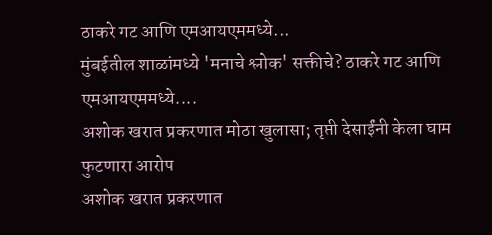ठाकरे गट आणि एमआयएममध्ये...
मुंबईतील शाळांमध्ये 'मनाचे श्लोक' सक्तीचे? ठाकरे गट आणि एमआयएममध्ये....
अशोक खरात प्रकरणात मोठा खुलासा; तृप्ती देसाईंनी केला घाम फुटणारा आरोप
अशोक खरात प्रकरणात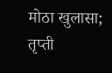मोठा खुलासा; तृप्ती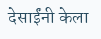देसाईंनी केला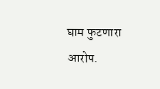घाम फुटणारा आरोप.